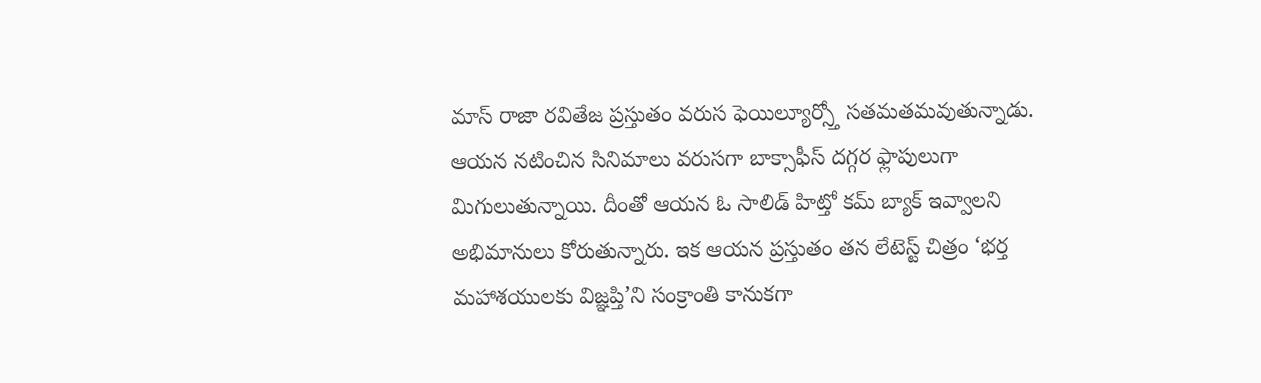మాస్ రాజా రవితేజ ప్రస్తుతం వరుస ఫెయిల్యూర్స్తో సతమతమవుతున్నాడు. ఆయన నటించిన సినిమాలు వరుసగా బాక్సాఫీస్ దగ్గర ఫ్లాపులుగా మిగులుతున్నాయి. దీంతో ఆయన ఓ సాలిడ్ హిట్తో కమ్ బ్యాక్ ఇవ్వాలని అభిమానులు కోరుతున్నారు. ఇక ఆయన ప్రస్తుతం తన లేటెస్ట్ చిత్రం ‘భర్త మహాశయులకు విజ్ఞప్తి’ని సంక్రాంతి కానుకగా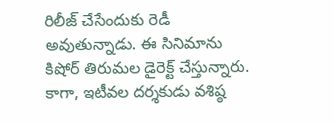రిలీజ్ చేసేందుకు రెడీ అవుతున్నాడు. ఈ సినిమాను కిషోర్ తిరుమల డైరెక్ట్ చేస్తున్నారు.
కాగా, ఇటీవల దర్శకుడు వశిష్ఠ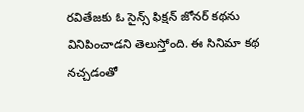రవితేజకు ఓ సైన్స్ ఫిక్షన్ జోనర్ కథను వినిపించాడని తెలుస్తోంది. ఈ సినిమా కథ నచ్చడంతో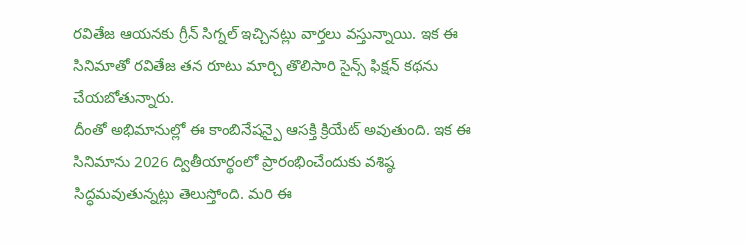రవితేజ ఆయనకు గ్రీన్ సిగ్నల్ ఇచ్చినట్లు వార్తలు వస్తున్నాయి. ఇక ఈ సినిమాతో రవితేజ తన రూటు మార్చి తొలిసారి సైన్స్ ఫిక్షన్ కథను చేయబోతున్నారు.
దీంతో అభిమానుల్లో ఈ కాంబినేషన్పై ఆసక్తి క్రియేట్ అవుతుంది. ఇక ఈ సినిమాను 2026 ద్వితీయార్థంలో ప్రారంభించేందుకు వశిష్ఠ సిద్ధమవుతున్నట్లు తెలుస్తోంది. మరి ఈ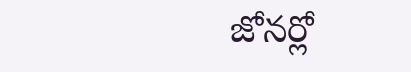జోనర్లో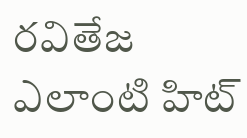రవితేజ ఎలాంటి హిట్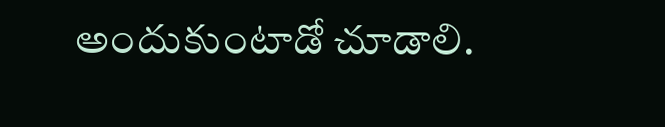అందుకుంటాడో చూడాలి.